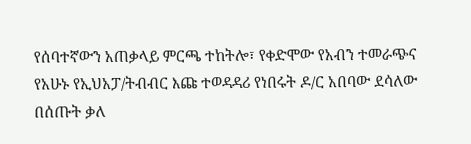የሰባተኛውን አጠቃላይ ምርጫ ተከትሎ፣ የቀድሞው የአብን ተመራጭና የአሁኑ የኢህአፓ/ትብብር እጩ ተወዳዳሪ የነበሩት ዶ/ር አበባው ደሳለው በሰጡት ቃለ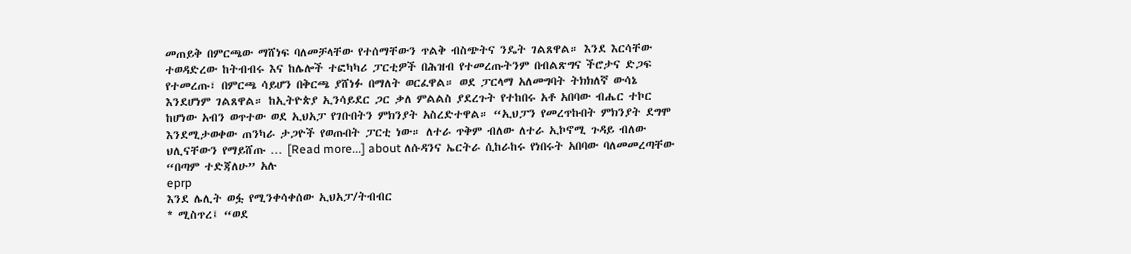መጠይቅ በምርጫው ማሸነፍ ባለመቻላቸው የተሰማቸውን ጥልቅ ብስጭትና ንዴት ገልጸዋል። እንደ እርሳቸው ተወዳድረው ከትብብሩ እና ከሌሎች ተፎካካሪ ፓርቲዎች በሕዝብ የተመረጡትንም በብልጽግና ችሮታና ድጋፍ የተመረጡ፣ በምርጫ ሳይሆን በቅርጫ ያሸነፉ በማለት ወርፈዋል። ወደ ፓርላማ አለመግባት ትክክለኛ ውሳኔ እንደሆነም ገልጸዋል። ከኢትዮጵያ ኢንሳይደር ጋር ቃለ ምልልስ ያደረጉት የተከበሩ አቶ አበባው ብሔር ተኮር ከሆነው አብን ወጥተው ወደ ኢህአፓ የገቡበትን ምክንያት አስረድተዋል። “ኢህፓን የመረጥኩበት ምክንያት ደግሞ እንደሚታወቀው ጠንካራ ታጋዮች የወጡበት ፓርቲ ነው። ለተራ ጥቅም ብለው ለተራ ኢኮኖሚ ጉዳይ ብለው ህሊናቸውን የማይሸጡ … [Read more...] about ለሱዳንና ኤርትራ ሲከራከሩ የነበሩት አበባው ባለመመረጣቸው “በጣም ተድጃለሁ” አሉ
eprp
እንደ ሌሊት ወፏ የሚንቀሳቀሰው ኢህአፓ/ትብብር
* ሚስጥረ፤ “ወደ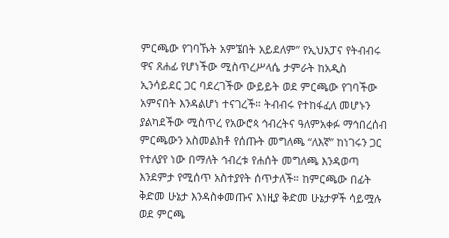ምርጫው የገባኹት አምኜበት አይደለም” የኢህአፓና የትብብሩ ዋና ጸሐፊ የሆነችው ሚስጥረሥላሴ ታምራት ከአዲስ ኢንሳይደር ጋር ባደረገችው ውይይት ወደ ምርጫው የገባችው አምናበት እንዳልሆነ ተናገረች። ትብብሩ የተከፋፈለ መሆኑን ያልካደችው ሚስጥረ የአውሮጳ ኅብረትና ዓለምአቀፉ ማኅበረሰብ ምርጫውን አስመልክቶ የሰጡት መግለጫ “ለእኛ” ከነገሩን ጋር የተለያየ ነው በማለት ኅብረቱ የሐሰት መግለጫ እንዳወጣ እንደምታ የሚሰጥ አስተያየት ሰጥታለች። ከምርጫው በፊት ቅድመ ሁኔታ እንዳስቀመጡና እነዚያ ቅድመ ሁኔታዎች ሳይሟሉ ወደ ምርጫ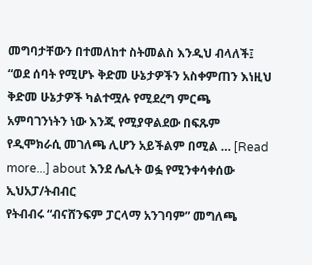መግባታቸውን በተመለከተ ስትመልስ እንዲህ ብላለች፤ “ወደ ሰባት የሚሆኑ ቅድመ ሁኔታዎችን አስቀምጠን እነዚህ ቅድመ ሁኔታዎች ካልተሟሉ የሚደረግ ምርጫ አምባገንነትን ነው እንጂ የሚያዋልደው በፍጹም የዲሞክራሲ መገለጫ ሊሆን አይችልም በሚል … [Read more...] about እንደ ሌሊት ወፏ የሚንቀሳቀሰው ኢህአፓ/ትብብር
የትብብሩ “ብናሸንፍም ፓርላማ አንገባም” መግለጫ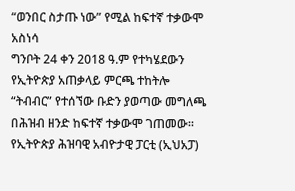“ወንበር ስታጡ ነው” የሚል ከፍተኛ ተቃውሞ አስነሳ
ግንቦት 24 ቀን 2018 ዓ.ም የተካሄደውን የኢትዮጵያ አጠቃላይ ምርጫ ተከትሎ “ትብብር” የተሰኘው ቡድን ያወጣው መግለጫ በሕዝብ ዘንድ ከፍተኛ ተቃውሞ ገጠመው። የኢትዮጵያ ሕዝባዊ አብዮታዊ ፓርቲ (ኢህአፓ)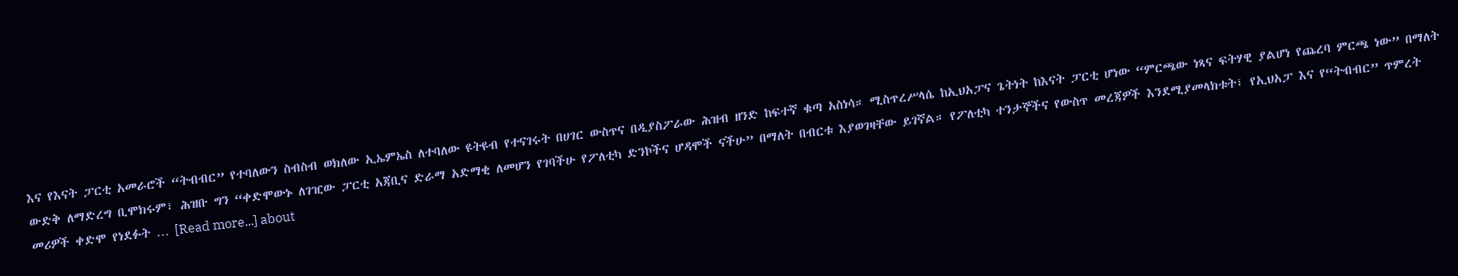እና የእናት ፓርቲ አመራሮች “ትብብር” የተባለውን ስብስብ ወክለው ኢኤምኤስ ለተባለው ዩትዩብ የተናገሩት በሀገር ውስጥና በዲያስፖራው ሕዝብ ዘንድ ከፍተኛ ቁጣ አስነሳ። ሚስጥረሥላሴ ከኢህአፓና ጌትነት ከእናት ፓርቲ ሆነው “ምርጫው ነጻና ፍትሃዊ ያልሆነ የጨረባ ምርጫ ነው” በማለት ውድቅ ለማድረግ ቢሞክሩም፣ ሕዝቡ ግን “ቀድሞውኑ ለገዢው ፓርቲ አጃቢና ድራማ አድማቂ ለመሆን የገባችሁ የፖለቲካ ድንኮችና ሆዳሞች ናችሁ” በማለት በብርቱ እያወገዛቸው ይገኛል። የፖለቲካ ተንታኞችና የውስጥ መረጃዎች እንደሚያመላክቱት፣ የኢህአፓ እና የ“ትብብር” ጥምረት መሪዎች ቀድሞ የነደፉት … [Read more...] about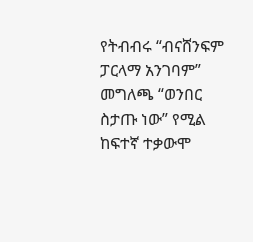የትብብሩ “ብናሸንፍም ፓርላማ አንገባም” መግለጫ “ወንበር ስታጡ ነው” የሚል ከፍተኛ ተቃውሞ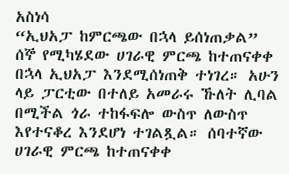አስነሳ
“ኢህአፓ ከምርጫው በኋላ ይሰነጠቃል”
ሰኞ የሚካሄደው ሀገራዊ ምርጫ ከተጠናቀቀ በኋላ ኢህአፓ እንደሚሰነጠቅ ተነገረ። አሁን ላይ ፓርቲው በተለይ አመራሩ ኹለት ሊባል በሚችል ጎራ ተከፋፍሎ ውስጥ ለውስጥ እየተናቆረ እንደሆነ ተገልጿል። ሰባተኛው ሀገራዊ ምርጫ ከተጠናቀቀ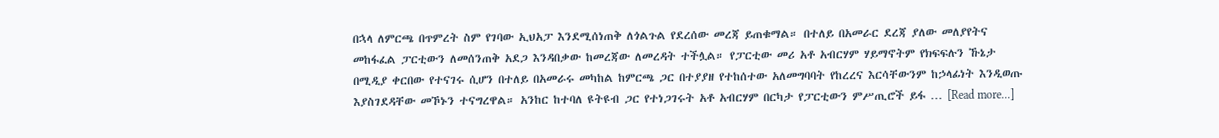በኋላ ለምርጫ በጥምረት ስም የገባው ኢህአፓ እንደሚሰነጠቅ ለጎልጉል የደረሰው መረጃ ይጠቁማል። በተለይ በአመራር ደረጃ ያለው መለያየትና መከፋፈል ፓርቲውን ለመሰንጠቅ አደጋ እንዳበቃው ከመረጃው ለመረዳት ተችሏል። የፓርቲው መሪ አቶ አብርሃም ሃይማኖትም የክፍፍሉን ኹኔታ በሚዲያ ቀርበው የተናገሩ ሲሆን በተለይ በአመራሩ መካከል ከምርጫ ጋር በተያያዘ የተከሰተው አለመግባባት የከረረና እርሳቸውንም ከኃላፊነት እንዲወጡ እያስገደዳቸው መኾኑን ተናግረዋል። አንከር ከተባለ ዩትዩብ ጋር የተነጋገሩት አቶ አብርሃም በርካታ የፓርቲውን ምሥጢሮች ይፋ … [Read more...]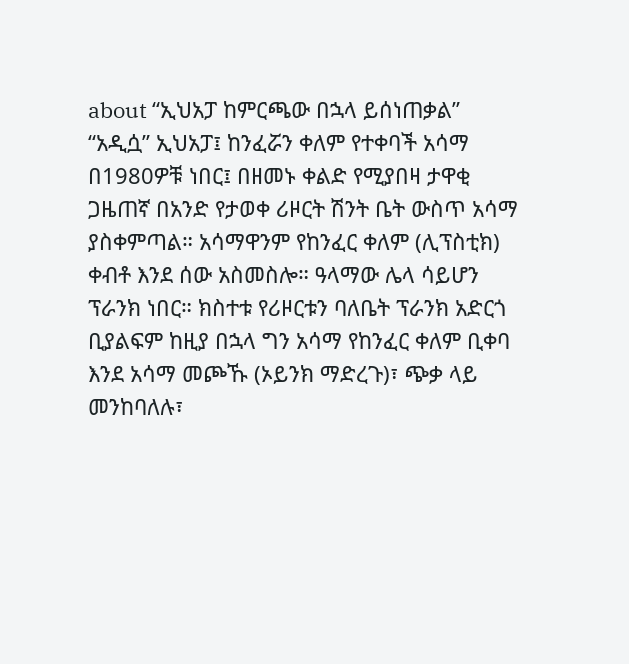about “ኢህአፓ ከምርጫው በኋላ ይሰነጠቃል”
“አዲሷ” ኢህአፓ፤ ከንፈሯን ቀለም የተቀባች አሳማ
በ1980ዎቹ ነበር፤ በዘመኑ ቀልድ የሚያበዛ ታዋቂ ጋዜጠኛ በአንድ የታወቀ ሪዞርት ሽንት ቤት ውስጥ አሳማ ያስቀምጣል። አሳማዋንም የከንፈር ቀለም (ሊፕስቲክ) ቀብቶ እንደ ሰው አስመስሎ። ዓላማው ሌላ ሳይሆን ፕራንክ ነበር። ክስተቱ የሪዞርቱን ባለቤት ፕራንክ አድርጎ ቢያልፍም ከዚያ በኋላ ግን አሳማ የከንፈር ቀለም ቢቀባ እንደ አሳማ መጮኹ (ኦይንክ ማድረጉ)፣ ጭቃ ላይ መንከባለሉ፣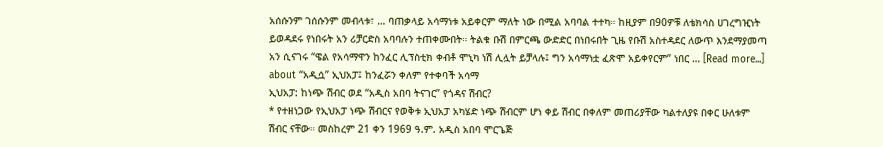አሰሱንም ገሰሱንም መብላቱ፣ … ባጠቃላይ አሳማነቱ አይቀርም ማለት ነው በሚል አባባል ተተካ። ከዚያም በ90ዎቹ ለቴክሳስ ሀገረግዢነት ይወዳደሩ የነበሩት አን ሪቻርድስ አባባሉን ተጠቀሙበት። ትልቁ ቡሽ በምርጫ ውድድር በነበሩበት ጊዜ የቡሽ አስተዳደር ለውጥ እንደማያመጣ አን ሲናገሩ “ዌል የአሳማዋን ከንፈር ሊፕስቲክ ቀብቶ ሞኒካ ነሽ ሊሏት ይቻላሉ፤ ግን አሳማነቷ ፈጽሞ አይቀየርም” ነበር … [Read more...] about “አዲሷ” ኢህአፓ፤ ከንፈሯን ቀለም የተቀባች አሳማ
ኢህአፓ: ከነጭ ሽብር ወደ “አዲስ አበባ ትናገር” የጎዳና ሽብር?
* የተዘነጋው የኢህአፓ ነጭ ሽብርና የወቅቱ ኢህአፓ አካሄድ ነጭ ሽብርም ሆነ ቀይ ሽብር በቀለም መጠሪያቸው ካልተለያዩ በቀር ሁለቱም ሽብር ናቸው። መስከረም 21 ቀን 1969 ዓ.ም. አዲስ አበባ ሞርጌጅ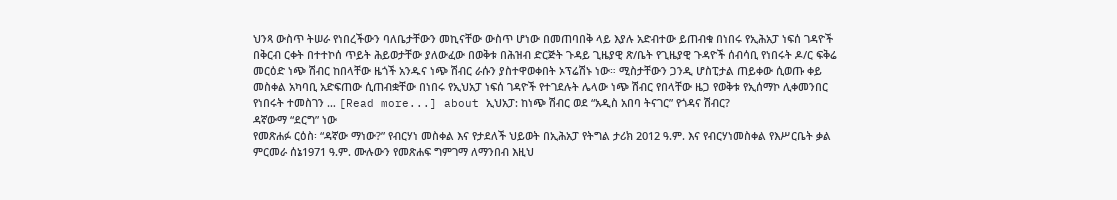ህንጻ ውስጥ ትሠራ የነበረችውን ባለቤታቸውን መኪናቸው ውስጥ ሆነው በመጠባበቅ ላይ እያሉ አድብተው ይጠብቁ በነበሩ የኢሕአፓ ነፍሰ ገዳዮች በቅርብ ርቀት በተተኮሰ ጥይት ሕይወታቸው ያለውፈው በወቅቱ በሕዝብ ድርጅት ጉዳይ ጊዜያዊ ጽ/ቤት የጊዜያዊ ጉዳዮች ሰብሳቢ የነበሩት ዶ/ር ፍቅሬ መርዕድ ነጭ ሽብር ከበላቸው ዜጎች አንዱና ነጭ ሽብር ራሱን ያስተዋወቀበት ኦፕሬሽኑ ነው። ሚስታቸውን ጋንዲ ሆስፒታል ጠይቀው ሲወጡ ቀይ መስቀል አካባቢ አድፍጠው ሲጠብቋቸው በነበሩ የኢህአፓ ነፍሰ ገዳዮች የተገደሉት ሌላው ነጭ ሽብር የበላቸው ዜጋ የወቅቱ የኢሰማኮ ሊቀመንበር የነበሩት ተመስገን … [Read more...] about ኢህአፓ: ከነጭ ሽብር ወደ “አዲስ አበባ ትናገር” የጎዳና ሽብር?
ዳኛውማ “ደርግ” ነው
የመጽሐፉ ርዕስ፡ “ዳኛው ማነው?” የብርሃነ መስቀል እና የታደለች ህይወት በኢሕአፓ የትግል ታሪክ 2012 ዓ.ም. እና የብርሃነመስቀል የእሥርቤት ቃል ምርመራ ሰኔ1971 ዓ.ም. ሙሉውን የመጽሐፍ ግምገማ ለማንበብ እዚህ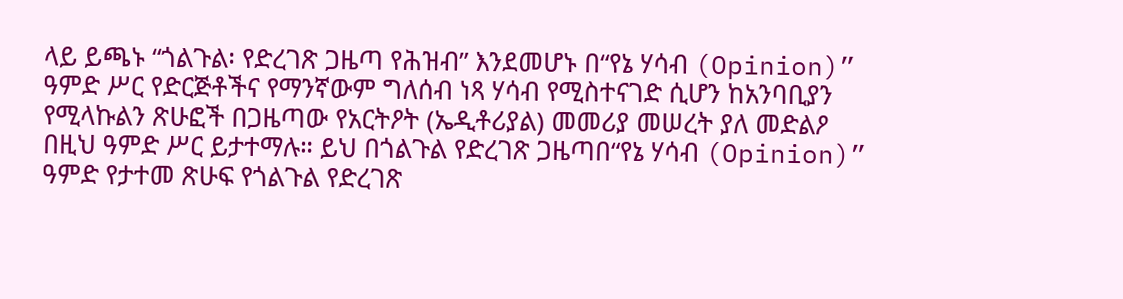ላይ ይጫኑ “ጎልጉል፡ የድረገጽ ጋዜጣ የሕዝብ” እንደመሆኑ በ“የኔ ሃሳብ (Opinion)” ዓምድ ሥር የድርጅቶችና የማንኛውም ግለሰብ ነጻ ሃሳብ የሚስተናገድ ሲሆን ከአንባቢያን የሚላኩልን ጽሁፎች በጋዜጣው የአርትዖት (ኤዲቶሪያል) መመሪያ መሠረት ያለ መድልዖ በዚህ ዓምድ ሥር ይታተማሉ። ይህ በጎልጉል የድረገጽ ጋዜጣበ“የኔ ሃሳብ (Opinion)” ዓምድ የታተመ ጽሁፍ የጎልጉል የድረገጽ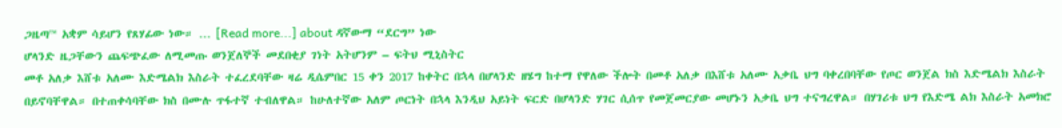ጋዜጣ™ አቋም ሳይሆን የጸሃፊው ነው። … [Read more...] about ዳኛውማ “ደርግ” ነው
ሆላንድ ዜጋቸውን ጨፍጭፈው ለሚመጡ ወንጀለኞች መደበቂያ ገነት አትሆንም – ፍትህ ሚኒስትር
መቶ አለቃ እሸቱ አለሙ እድሜልክ እስራት ተፈረደባቸው ዛሬ ዲሴምበር 15 ቀን 2017 ከቀትር በኋላ በሆላንድ ዘሄግ ከተማ የዋለው ችሎት በመቶ አለቃ በእሸቱ አለሙ አቃቤ ህግ ባቀረበባቸው የጦር ወንጀል ክስ እድሜልክ እስራት በይኖባቸዋል። በተጠቀሳባቸው ክስ በሙሉ ጥፋተኛ ተብለዋል። ከሁለተኛው አለም ጦርነት በኋላ እንዲህ አይነት ፍርድ በሆላንድ ሃገር ሲሰጥ የመጀመርያው መሆኑን አቃቤ ህግ ተናግረዋል። በሃገሪቱ ህግ የእድሜ ልክ እስራት አመክሮ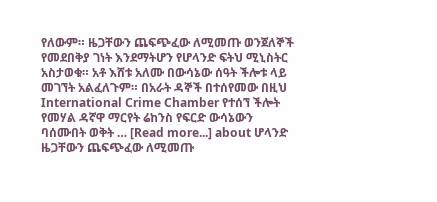የለውም። ዜጋቸውን ጨፍጭፈው ለሚመጡ ወንጀለኞች የመደበቅያ ገነት እንደማትሆን የሆላንድ ፍትህ ሚኒስትር አስታወቁ። አቶ እሸቱ አለሙ በውሳኔው ሰዓት ችሎቱ ላይ መገኘት አልፈለጉም። በአራት ዳኞች በተሰየመው በዚህ International Crime Chamber የተሰኘ ችሎት የመሃል ዳኛዋ ማርየት ሬከንስ የፍርድ ውሳኔውን ባሰሙበት ወቅት … [Read more...] about ሆላንድ ዜጋቸውን ጨፍጭፈው ለሚመጡ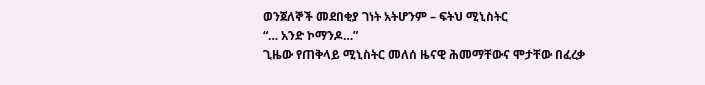ወንጀለኞች መደበቂያ ገነት አትሆንም – ፍትህ ሚኒስትር
“… አንድ ኮማንዶ…”
ጊዜው የጠቅላይ ሚኒስትር መለሰ ዜናዊ ሕመማቸውና ሞታቸው በፈረቃ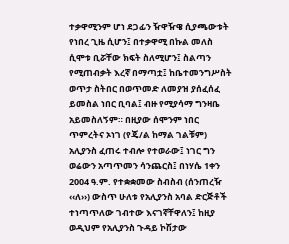ተቃዋሚንም ሆነ ደጋፊን ዥዋዥዌ ሲያጫውቱት የነበረ ጊዜ ሲሆን፤ በተቃዋሚ በኩል መለስ ሲሞቱ ቢሯቸው ክፍት ስለሚሆን፤ ስልጣን የሚጠብቃት እረኛ በማጣቷ፤ ከቤተመንግሥስት ወጥታ ስትበር በወጥመድ ለመያዝ ያሰፈሰፈ ይመስል ነበር ቢባል፤ ብዙ የሚያሳማ ግንዛቤ አይመስለኝም። በዚያው ሰሞንም ነበር ጥምረትና ኦነገ (የጄ/ል ከማል ገልቹም) አሊያንስ ፈጠሩ ተብሎ የተወራው፤ ነገር ግን ወሬውን አጣጥመን ሳንጨርስ፤ በነሃሴ 1ቀን 2004 ዓ.ም. የተቋቋመው ስብስብ (ሰንጠረዥ ‹‹ለ››) ውስጥ ሁለቱ የአሊያንስ አባል ድርጅቶች ተነጣጥለው ገብተው እናገኛቸዋለን፤ ከዚያ ወዲህም የአሊያንስ ጉዳይ ኮሽታው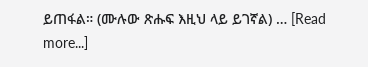ይጠፋል። (ሙሉው ጽሑፍ እዚህ ላይ ይገኛል) … [Read more...]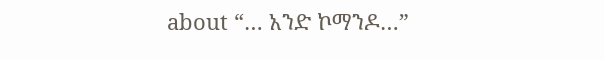about “… አንድ ኮማንዶ…”